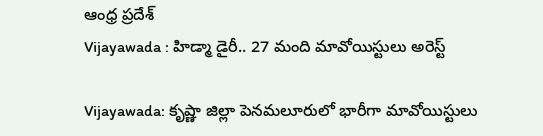ఆంధ్ర ప్రదేశ్
Vijayawada : హిడ్మా డైరీ.. 27 మంది మావోయిస్టులు అరెస్ట్

Vijayawada: కృష్ణా జిల్లా పెనమలూరులో భారీగా మావోయిస్టులు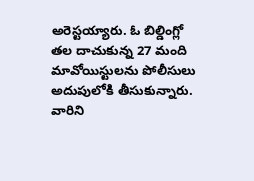అరెస్టయ్యారు. ఓ బిల్డింగ్లో తల దాచుకున్న 27 మంది మావోయిస్టులను పోలీసులు అదుపులోకి తీసుకున్నారు. వారిని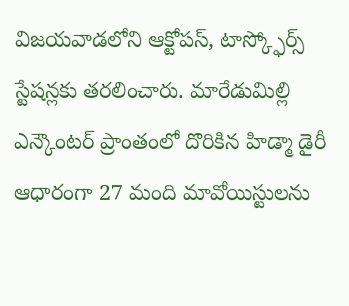విజయవాడలోని ఆక్టోపస్, టాస్క్ఫోర్స్ స్టేషన్లకు తరలించారు. మారేడుమిల్లి ఎన్కౌంటర్ ప్రాంతంలో దొరికిన హిడ్మా డైరీ ఆధారంగా 27 మంది మావోయిస్టులను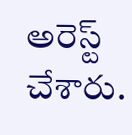అరెస్ట్ చేశారు.